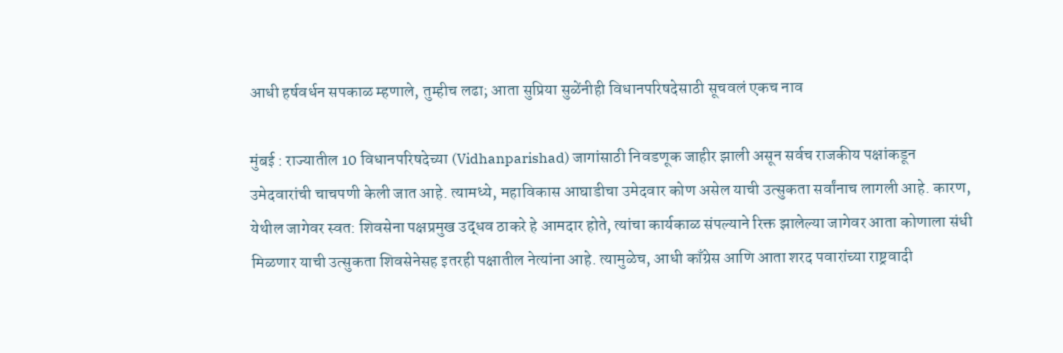आधी हर्षवर्धन सपकाळ म्हणाले, तुम्हीच लढा; आता सुप्रिया सुळेंनीही विधानपरिषदेसाठी सूचवलं एकच नाव

मुंबई : राज्यातील 10 विधानपरिषदेच्या (Vidhanparishad) जागांसाठी निवडणूक जाहीर झाली असून सर्वच राजकीय पक्षांकडून उमेदवारांची चाचपणी केली जात आहे. त्यामध्ये, महाविकास आघाडीचा उमेदवार कोण असेल याची उत्सुकता सर्वांनाच लागली आहे. कारण, येथील जागेवर स्वत: शिवसेना पक्षप्रमुख उद्धव ठाकरे हे आमदार होते, त्यांचा कार्यकाळ संपल्याने रिक्त झालेल्या जागेवर आता कोणाला संधी मिळणार याची उत्सुकता शिवसेनेसह इतरही पक्षातील नेत्यांना आहे. त्यामुळेच, आधी काँग्रेस आणि आता शरद पवारांच्या राष्ट्रवादी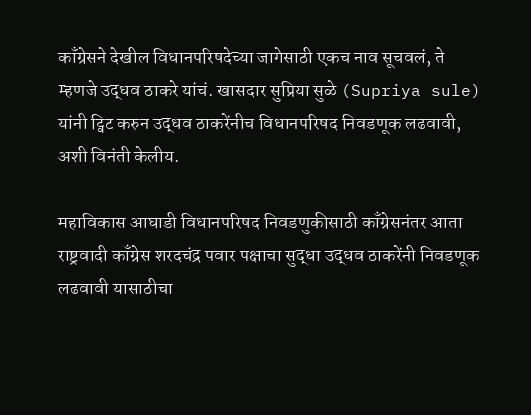काँग्रेसने देखील विधानपरिषदेच्या जागेसाठी एकच नाव सूचवलं, ते म्हणजे उद्धव ठाकरे यांचं. खासदार सुप्रिया सुळे (Supriya sule) यांनी ट्विट करुन उद्धव ठाकरेंनीच विधानपरिषद निवडणूक लढवावी, अशी विनंती केलीय.

महाविकास आघाडी विधानपरिषद निवडणुकीसाठी काँग्रेसनंतर आता राष्ट्रवादी काँग्रेस शरदचंद्र पवार पक्षाचा सुद्धा उद्धव ठाकरेंनी निवडणूक लढवावी यासाठीचा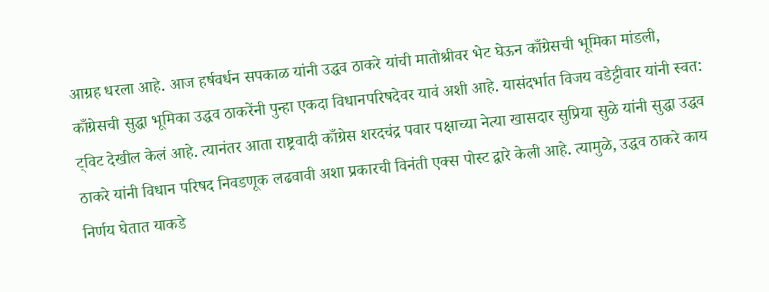आग्रह धरला आहे. आज हर्षवर्धन सपकाळ यांनी उद्धव ठाकरे यांची मातोश्रीवर भेट घेऊन काँग्रेसची भूमिका मांडली, काँग्रेसची सुद्धा भूमिका उद्धव ठाकरेंनी पुन्हा एकदा विधानपरिषदेवर यावं अशी आहे. यासंदर्भात विजय वडेट्टीवार यांनी स्वत: ट्विट देखील केलं आहे. त्यानंतर आता राष्ट्रवादी काँग्रेस शरदचंद्र पवार पक्षाच्या नेत्या खासदार सुप्रिया सुळे यांनी सुद्धा उद्धव ठाकरे यांनी विधान परिषद निवडणूक लढवावी अशा प्रकारची विनंती एक्स पोस्ट द्वारे केली आहे. त्यामुळे, उद्धव ठाकरे काय निर्णय घेतात याकडे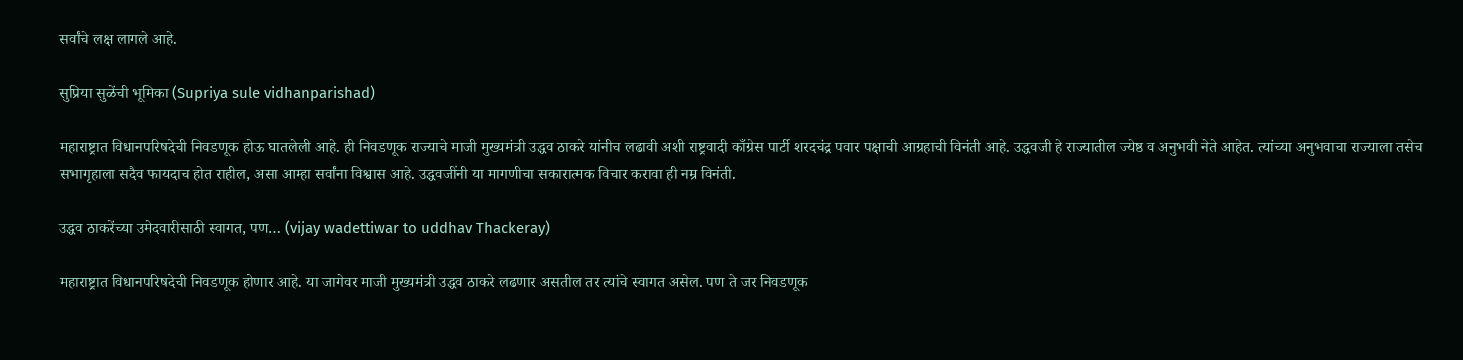सर्वांचे लक्ष लागले आहे.

सुप्रिया सुळेंची भूमिका (Supriya sule vidhanparishad)

महाराष्ट्रात विधानपरिषदेची निवडणूक होऊ घातलेली आहे. ही निवडणूक राज्याचे माजी मुख्यमंत्री उद्धव ठाकरे यांनीच लढावी अशी राष्ट्रवादी काँग्रेस पार्टी शरदचंद्र पवार पक्षाची आग्रहाची विनंती आहे. उद्धवजी हे राज्यातील ज्येष्ठ व अनुभवी नेते आहेत. त्यांच्या अनुभवाचा राज्याला तसेच सभागृहाला सदैव फायदाच होत राहील, असा आम्हा सर्वांना विश्वास आहे. उद्धवजींनी या मागणीचा सकारात्मक विचार करावा ही नम्र विनंती.

उद्धव ठाकरेंच्या उमेदवारीसाठी स्वागत, पण… (vijay wadettiwar to uddhav Thackeray)

महाराष्ट्रात विधानपरिषदेची निवडणूक होणार आहे. या जागेवर माजी मुख्यमंत्री उद्धव ठाकरे लढणार असतील तर त्यांचे स्वागत असेल. पण ते जर निवडणूक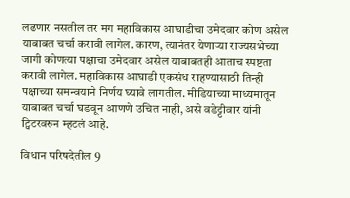लढणार नसतील तर मग महाविकास आघाडीचा उमेदवार कोण असेल याबाबत चर्चा करावी लागेल. कारण, त्यानंतर येणाऱ्या राज्यसभेच्या जागी कोणत्या पक्षाचा उमेदवार असेल याबाबतही आताच स्पष्टता करावी लागेल. महाविकास आघाडी एकसंध राहण्यासाठी तिन्ही पक्षाच्या समन्वयाने निर्णय घ्यावे लागतील. मीडियाच्या माध्यमातून याबाबत चर्चा घडवून आणणे उचित नाही, असे वडेट्टीवार यांनी ट्विटरवरुन म्हटलं आहे.

विधान परिषदेतील 9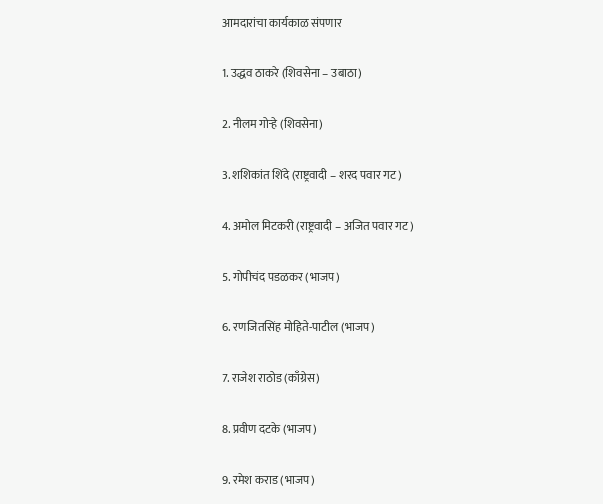आमदारांचा कार्यकाळ संपणार

1. उद्धव ठाकरे (शिवसेना – उबाठा)

2. नीलम गोऱ्हे (शिवसेना)

3. शशिकांत शिंदे (राष्ट्रवादी – शरद पवार गट)

4. अमोल मिटकरी (राष्ट्रवादी – अजित पवार गट)

5. गोपीचंद पडळकर (भाजप)

6. रणजितसिंह मोहिते-पाटील (भाजप)

7. राजेश राठोड (काँग्रेस)

8. प्रवीण दटके (भाजप)

9. रमेश कराड (भाजप)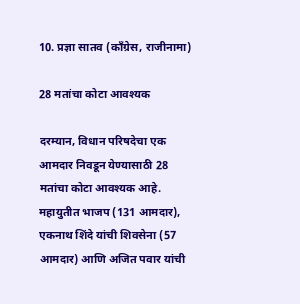10. प्रज्ञा सातव (काँग्रेस, राजीनामा)

28 मतांचा कोटा आवश्यक

दरम्यान, विधान परिषदेचा एक आमदार निवडून येण्यासाठी 28 मतांचा कोटा आवश्यक आहे. महायुतीत भाजप (131 आमदार), एकनाथ शिंदे यांची शिवसेना (57 आमदार) आणि अजित पवार यांची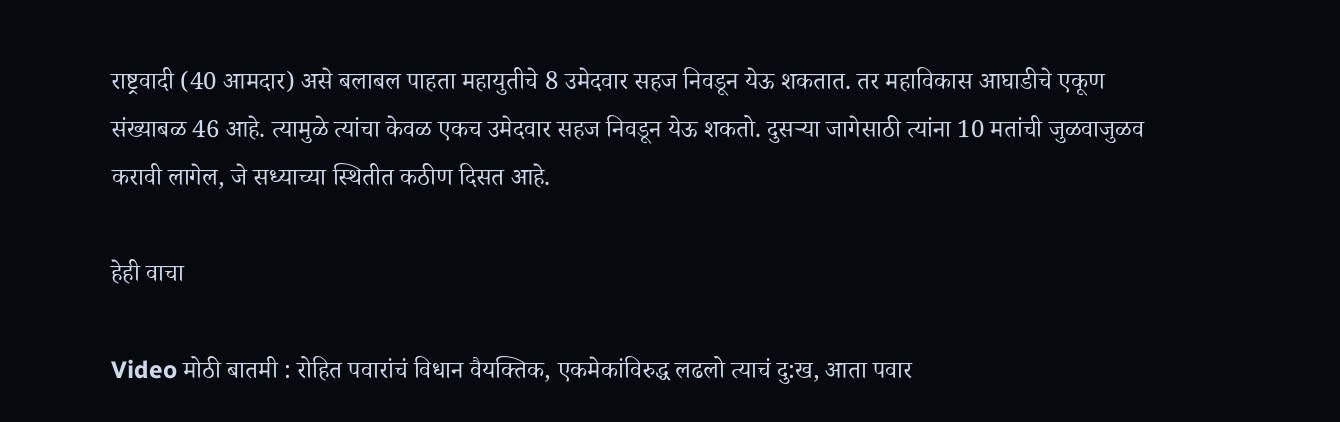राष्ट्रवादी (40 आमदार) असे बलाबल पाहता महायुतीचे 8 उमेदवार सहज निवडून येऊ शकतात. तर महाविकास आघाडीचे एकूण संख्याबळ 46 आहे. त्यामुळे त्यांचा केवळ एकच उमेदवार सहज निवडून येऊ शकतो. दुसऱ्या जागेसाठी त्यांना 10 मतांची जुळवाजुळव करावी लागेल, जे सध्याच्या स्थितीत कठीण दिसत आहे.

हेही वाचा

Video मोठी बातमी : रोहित पवारांचं विधान वैयक्तिक, एकमेकांविरुद्ध लढलो त्याचं दु:ख, आता पवार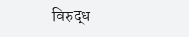विरुद्ध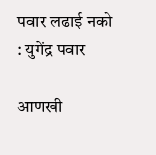पवार लढाई नको : युगेंद्र पवार

आणखी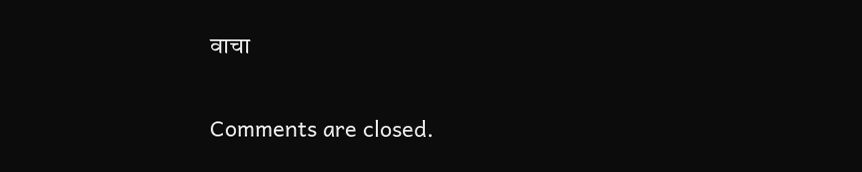वाचा

Comments are closed.